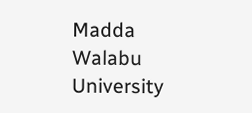Madda Walabu University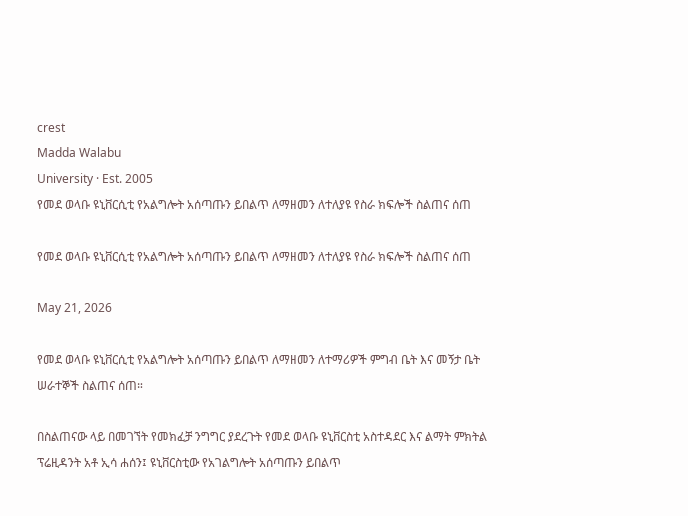crest
Madda Walabu
University · Est. 2005
የመደ ወላቡ ዩኒቨርሲቲ የአልግሎት አሰጣጡን ይበልጥ ለማዘመን ለተለያዩ የስራ ክፍሎች ስልጠና ሰጠ

የመደ ወላቡ ዩኒቨርሲቲ የአልግሎት አሰጣጡን ይበልጥ ለማዘመን ለተለያዩ የስራ ክፍሎች ስልጠና ሰጠ

May 21, 2026

የመደ ወላቡ ዩኒቨርሲቲ የአልግሎት አሰጣጡን ይበልጥ ለማዘመን ለተማሪዎች ምግብ ቤት እና መኝታ ቤት ሠራተኞች ስልጠና ሰጠ።

በስልጠናው ላይ በመገኘት የመክፈቻ ንግግር ያደረጉት የመደ ወላቡ ዩኒቨርስቲ አስተዳደር እና ልማት ምክትል ፕሬዚዳንት አቶ ኢሳ ሐሰን፤ ዩኒቨርስቲው የአገልግሎት አሰጣጡን ይበልጥ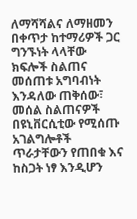ለማሻሻልና ለማዘመን በቀጥታ ከተማሪዎች ጋር ግንኙነት ላላቸው ክፍሎች ስልጠና መሰጠቱ አግባብነት እንዳለው ጠቅሰው፣ መሰል ስልጠናዎች በዩኒቨርሲቲው የሚሰጡ አገልግሎቶች ጥራታቸውን የጠበቁ እና ከስጋት ነፃ እንዲሆን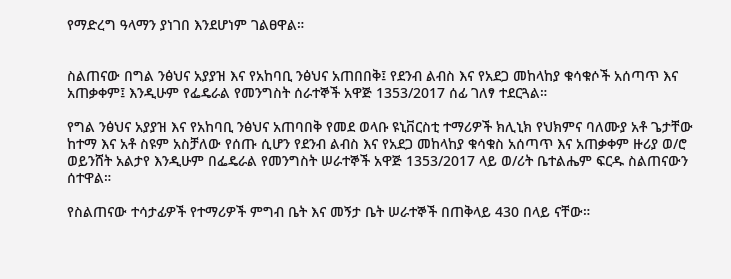የማድረግ ዓላማን ያነገበ እንደሆነም ገልፀዋል።


ስልጠናው በግል ንፅህና አያያዝ እና የአከባቢ ንፅህና አጠበበቅ፤ የደንብ ልብስ እና የአደጋ መከላከያ ቁሳቁሶች አሰጣጥ እና አጠቃቀም፤ እንዲሁም የፌዴራል የመንግስት ሰራተኞች አዋጅ 1353/2017 ሰፊ ገለፃ ተደርጓል።

የግል ንፅህና አያያዝ እና የአከባቢ ንፅህና አጠባበቅ የመደ ወላቡ ዩኒቨርስቲ ተማሪዎች ክሊኒክ የህክምና ባለሙያ አቶ ጌታቸው ከተማ እና አቶ ስዩም አስቻለው የሰጡ ሲሆን የደንብ ልብስ እና የአደጋ መከላከያ ቁሳቁስ አሰጣጥ እና አጠቃቀም ዙሪያ ወ/ሮ ወይንሸት አልታየ እንዲሁም በፌዴራል የመንግስት ሠራተኞች አዋጅ 1353/2017 ላይ ወ/ሪት ቤተልሔም ፍርዱ ስልጠናውን ሰተዋል።

የስልጠናው ተሳታፊዎች የተማሪዎች ምግብ ቤት እና መኝታ ቤት ሠራተኞች በጠቅላይ 430 በላይ ናቸው።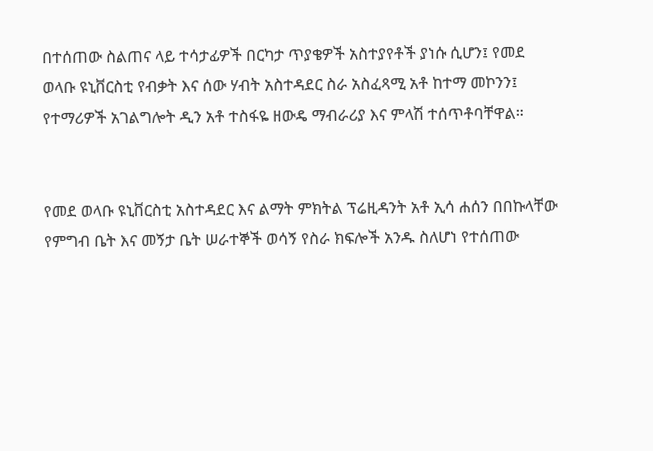በተሰጠው ስልጠና ላይ ተሳታፊዎች በርካታ ጥያቄዎች አስተያየቶች ያነሱ ሲሆን፤ የመደ ወላቡ ዩኒቨርስቲ የብቃት እና ሰው ሃብት አስተዳደር ስራ አስፈጻሚ አቶ ከተማ መኮንን፤ የተማሪዎች አገልግሎት ዲን አቶ ተስፋዬ ዘውዴ ማብራሪያ እና ምላሽ ተሰጥቶባቸዋል።


የመደ ወላቡ ዩኒቨርስቲ አስተዳደር እና ልማት ምክትል ፕሬዚዳንት አቶ ኢሳ ሐሰን በበኩላቸው የምግብ ቤት እና መኝታ ቤት ሠራተኞች ወሳኝ የስራ ክፍሎች አንዱ ስለሆነ የተሰጠው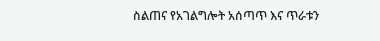ስልጠና የአገልግሎት አሰጣጥ እና ጥራቱን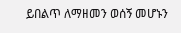ይበልጥ ለማዘመን ወሰኝ መሆኑን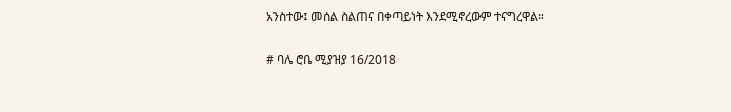አንስተው፤ መሰል ስልጠና በቀጣይነት እንደሚኖረውም ተናግረዋል።


# ባሌ ሮቤ ሚያዝያ 16/2018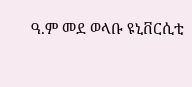ዓ.ም መደ ወላቡ ዩኒቨርሲቲ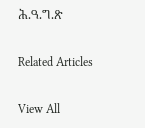ሕ.ዓ.ግ.ጽ

Related Articles

View All